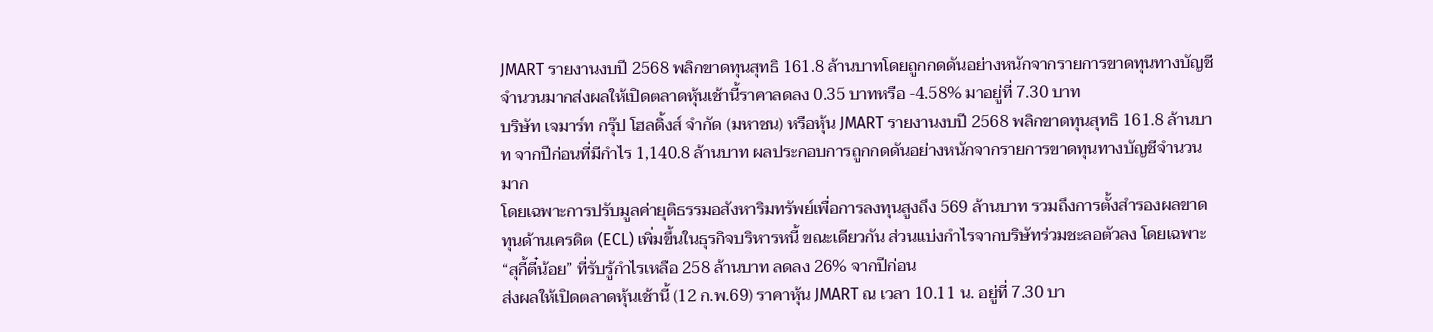JMART รายงานงบปี 2568 พลิกขาดทุนสุทธิ 161.8 ล้านบาทโดยถูกกดดันอย่างหนักจากรายการขาดทุนทางบัญชีจำนวนมากส่งผลให้เปิดตลาดหุ้นเช้านี้ราคาลดลง 0.35 บาทหรือ -4.58% มาอยู่ที่ 7.30 บาท
บริษัท เจมาร์ท กรุ๊ป โฮลดิ้งส์ จำกัด (มหาชน) หรือหุ้น JMART รายงานงบปี 2568 พลิกขาดทุนสุทธิ 161.8 ล้านบาท จากปีก่อนที่มีกำไร 1,140.8 ล้านบาท ผลประกอบการถูกกดดันอย่างหนักจากรายการขาดทุนทางบัญชีจำนวนมาก
โดยเฉพาะการปรับมูลค่ายุติธรรมอสังหาริมทรัพย์เพื่อการลงทุนสูงถึง 569 ล้านบาท รวมถึงการตั้งสำรองผลขาดทุนด้านเครดิต (ECL) เพิ่มขึ้นในธุรกิจบริหารหนี้ ขณะเดียวกัน ส่วนแบ่งกำไรจากบริษัทร่วมชะลอตัวลง โดยเฉพาะ “สุกี้ตี๋น้อย” ที่รับรู้กำไรเหลือ 258 ล้านบาท ลดลง 26% จากปีก่อน
ส่งผลให้เปิดตลาดหุ้นเช้านี้ (12 ก.พ.69) ราคาหุ้น JMART ณ เวลา 10.11 น. อยู่ที่ 7.30 บา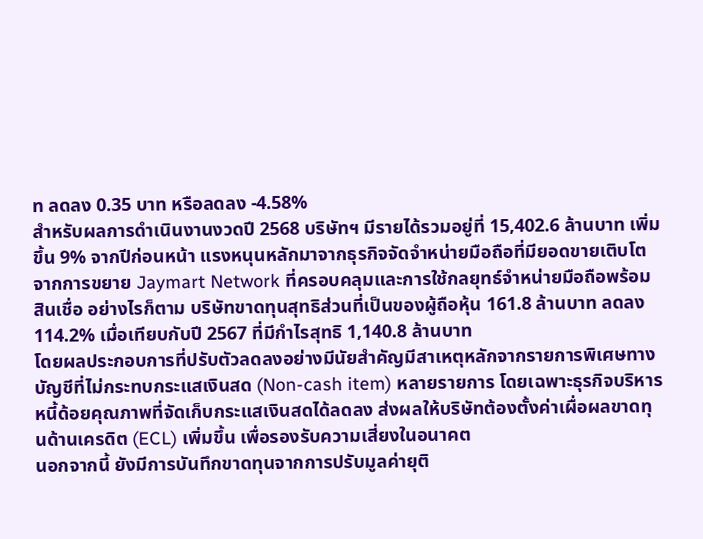ท ลดลง 0.35 บาท หรือลดลง -4.58%
สำหรับผลการดำเนินงานงวดปี 2568 บริษัทฯ มีรายได้รวมอยู่ที่ 15,402.6 ล้านบาท เพิ่มขึ้น 9% จากปีก่อนหน้า แรงหนุนหลักมาจากธุรกิจจัดจำหน่ายมือถือที่มียอดขายเติบโตจากการขยาย Jaymart Network ที่ครอบคลุมและการใช้กลยุทธ์จำหน่ายมือถือพร้อมสินเชื่อ อย่างไรก็ตาม บริษัทขาดทุนสุทธิส่วนที่เป็นของผู้ถือหุ้น 161.8 ล้านบาท ลดลง 114.2% เมื่อเทียบกับปี 2567 ที่มีกำไรสุทธิ 1,140.8 ล้านบาท
โดยผลประกอบการที่ปรับตัวลดลงอย่างมีนัยสำคัญมีสาเหตุหลักจากรายการพิเศษทางบัญชีที่ไม่กระทบกระแสเงินสด (Non-cash item) หลายรายการ โดยเฉพาะธุรกิจบริหารหนี้ด้อยคุณภาพที่จัดเก็บกระแสเงินสดได้ลดลง ส่งผลให้บริษัทต้องตั้งค่าเผื่อผลขาดทุนด้านเครดิต (ECL) เพิ่มขึ้น เพื่อรองรับความเสี่ยงในอนาคต
นอกจากนี้ ยังมีการบันทึกขาดทุนจากการปรับมูลค่ายุติ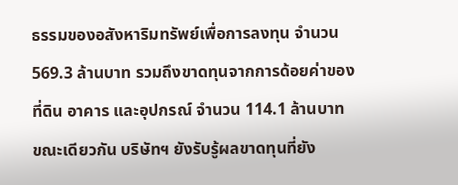ธรรมของอสังหาริมทรัพย์เพื่อการลงทุน จำนวน 569.3 ล้านบาท รวมถึงขาดทุนจากการด้อยค่าของที่ดิน อาคาร และอุปกรณ์ จำนวน 114.1 ล้านบาท
ขณะเดียวกัน บริษัทฯ ยังรับรู้ผลขาดทุนที่ยัง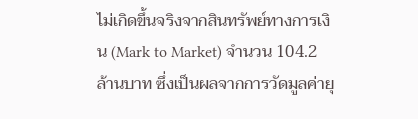ไม่เกิดขึ้นจริงจากสินทรัพย์ทางการเงิน (Mark to Market) จำนวน 104.2 ล้านบาท ซึ่งเป็นผลจากการวัดมูลค่ายุ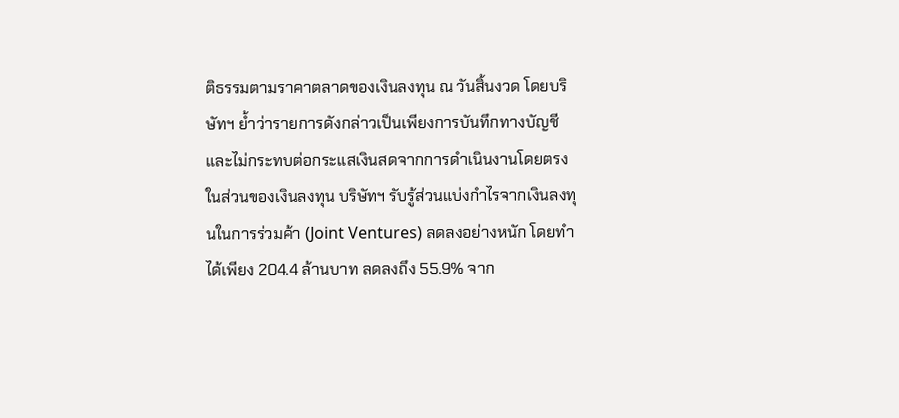ติธรรมตามราคาตลาดของเงินลงทุน ณ วันสิ้นงวด โดยบริษัทฯ ย้ำว่ารายการดังกล่าวเป็นเพียงการบันทึกทางบัญชี และไม่กระทบต่อกระแสเงินสดจากการดำเนินงานโดยตรง
ในส่วนของเงินลงทุน บริษัทฯ รับรู้ส่วนแบ่งกำไรจากเงินลงทุนในการร่วมค้า (Joint Ventures) ลดลงอย่างหนัก โดยทำได้เพียง 204.4 ล้านบาท ลดลงถึง 55.9% จาก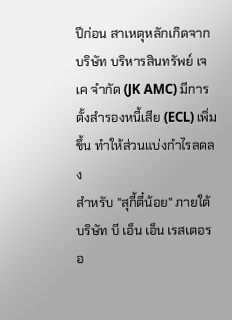ปีก่อน สาเหตุหลักเกิดจาก บริษัท บริหารสินทรัพย์ เจเค จำกัด (JK AMC) มีการตั้งสำรองหนี้เสีย (ECL) เพิ่มขึ้น ทำให้ส่วนแบ่งกำไรลดลง
สำหรับ "สุกี้ตี๋น้อย" ภายใต้ บริษัท บี เอ็น เอ็น เรสเตอรอ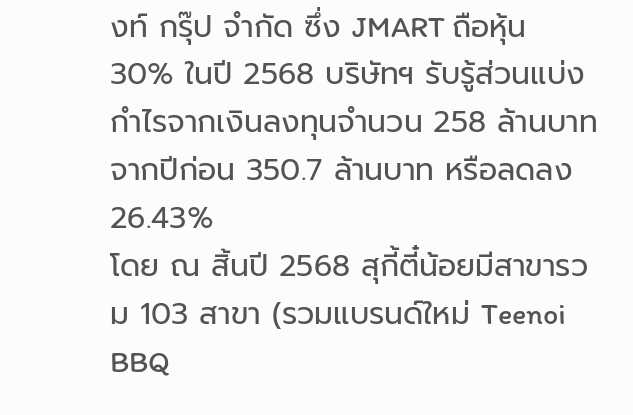งท์ กรุ๊ป จำกัด ซึ่ง JMART ถือหุ้น 30% ในปี 2568 บริษัทฯ รับรู้ส่วนแบ่งกำไรจากเงินลงทุนจำนวน 258 ล้านบาท จากปีก่อน 350.7 ล้านบาท หรือลดลง 26.43%
โดย ณ สิ้นปี 2568 สุกี้ตี๋น้อยมีสาขารวม 103 สาขา (รวมแบรนด์ใหม่ Teenoi BBQ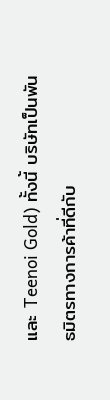และ Teenoi Gold) ทั้งนี้ บริษัทเป็นพันธมิตรทางการค้าที่ดีกับ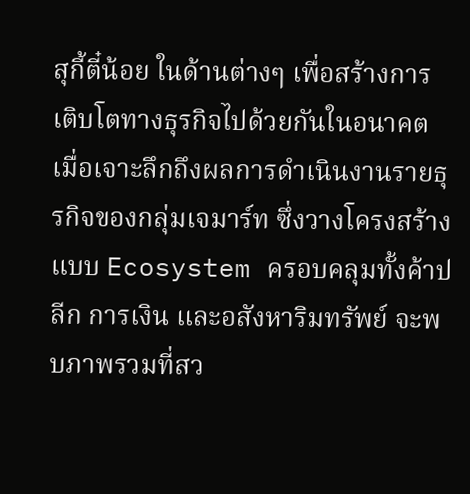สุกี้ตี๋น้อย ในด้านต่างๆ เพื่อสร้างการเติบโตทางธุรกิจไปด้วยกันในอนาคต
เมื่อเจาะลึกถึงผลการดำเนินงานรายธุรกิจของกลุ่มเจมาร์ท ซึ่งวางโครงสร้างแบบ Ecosystem ครอบคลุมทั้งค้าปลีก การเงิน และอสังหาริมทรัพย์ จะพบภาพรวมที่สว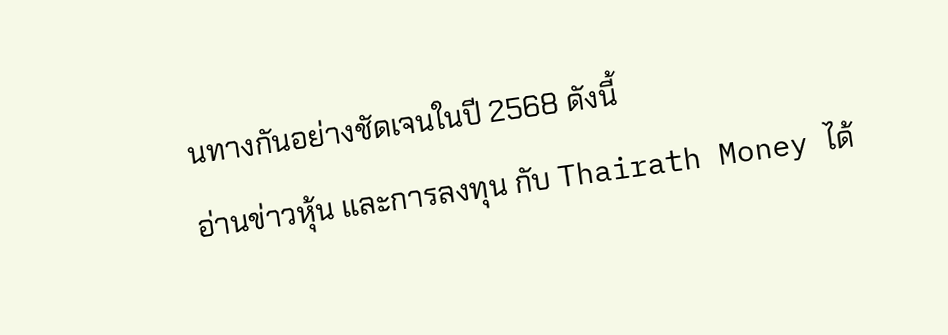นทางกันอย่างชัดเจนในปี 2568 ดังนี้
อ่านข่าวหุ้น และการลงทุน กับ Thairath Money ได้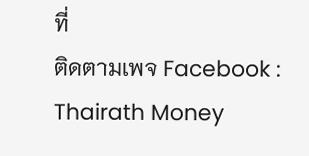ที่
ติดตามเพจ Facebook : Thairath Money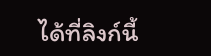ได้ที่ลิงก์นี้